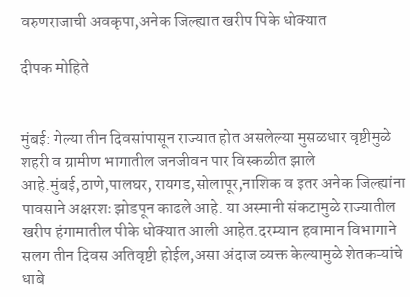वरुणराजाची अवकृपा,अनेक जिल्ह्यात खरीप पिके धोक्यात

दीपक मोहिते


मुंबई: गेल्या तीन दिवसांपासून राज्यात होत असलेल्या मुसळधार वृष्टीमुळे शहरी व ग्रामीण भागातील जनजीवन पार विस्कळीत झाले आहे.मुंबई,ठाणे,पालघर, रायगड,सोलापूर,नाशिक व इतर अनेक जिल्ह्यांना पावसाने अक्षरशः झोडपून काढले आहे. या अस्मानी संकटामुळे राज्यातील खरीप हंगामातील पीके धोक्यात आली आहेत.दरम्यान हवामान विभागाने सलग तीन दिवस अतिवृष्टी होईल,असा अंदाज व्यक्त केल्यामुळे शेतकऱ्यांचे धाबे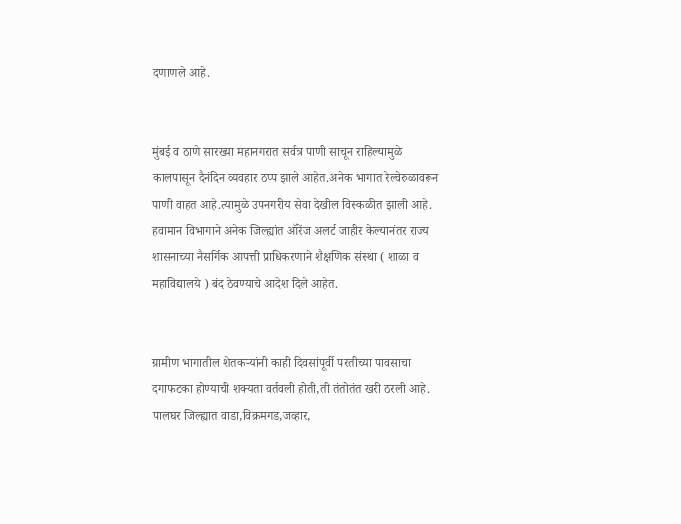दणाणले आहे.


मुंबई व ठाणे सारख्या महानगरात सर्वत्र पाणी साचून राहिल्यामुळे कालपासून दैनंदिन व्यवहार ठप्प झाले आहेत.अनेक भागात रेल्वेरुळावरून पाणी वाहत आहे.त्यामुळे उपनगरीय सेवा देखील विस्कळीत झाली आहे. हवामान विभागाने अनेक जिल्ह्यांत ऑरेंज अलर्ट जाहीर केल्यानंतर राज्य शासनाच्या नैसर्गिक आपत्ती प्राधिकरणाने शैक्षणिक संस्था ( शाळा व महाविद्यालये ) बंद ठेवण्याचे आदेश दिले आहेत.


ग्रामीण भागातील शेतकऱ्यांनी काही दिवसांपूर्वी परतीच्या पावसाचा दगाफटका होण्याची शक्यता वर्तवली होती,ती तंतोतंत खरी ठरली आहे. पालघर जिल्ह्यात वाडा,विक्रमगड,जव्हार,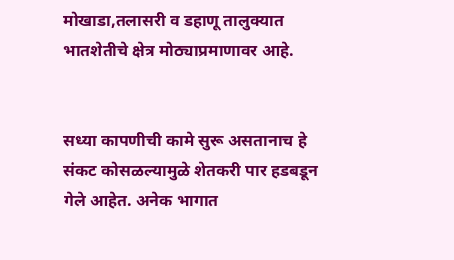मोखाडा,तलासरी व डहाणू तालुक्यात भातशेतीचे क्षेत्र मोठ्याप्रमाणावर आहे.


सध्या कापणीची कामे सुरू असतानाच हे संकट कोसळल्यामुळे शेतकरी पार हडबडून गेले आहेत. अनेक भागात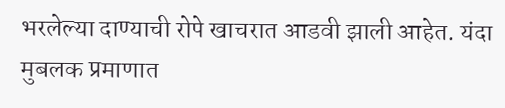भरलेल्या दाण्याची रोपे खाचरात आडवी झाली आहेत. यंदा मुबलक प्रमाणात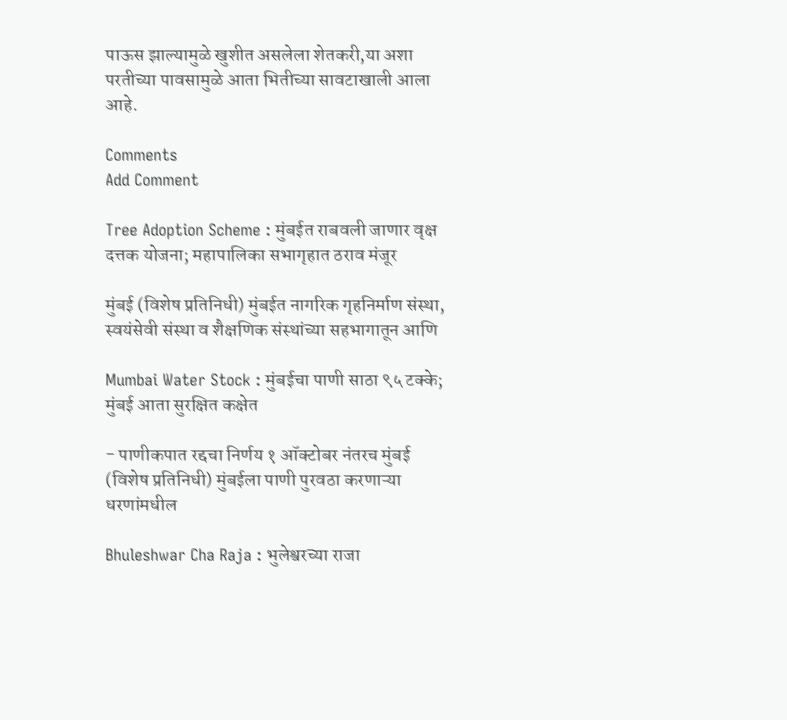पाऊस झाल्यामुळे खुशीत असलेला शेतकरी,या अशा परतीच्या पावसामुळे आता भितीच्या सावटाखाली आला आहे.

Comments
Add Comment

Tree Adoption Scheme : मुंबईत राबवली जाणार वृक्ष दत्तक योजना; महापालिका सभागृहात ठराव मंजूर

मुंबई (विशेष प्रतिनिधी) मुंबईत नागरिक गृहनिर्माण संस्था, स्वयंसेवी संस्था व शैक्षणिक संस्थांच्या सहभागातून आणि

Mumbai Water Stock : मुंबईचा पाणी साठा ९५ टक्के; मुंबई आता सुरक्षित कक्षेत

- पाणीकपात रद्दचा निर्णय १ ऑक्टोबर नंतरच मुंबई (विशेष प्रतिनिधी) मुंबईला पाणी पुरवठा करणाऱ्या धरणांमधील

Bhuleshwar Cha Raja : भुलेश्वरच्या राजा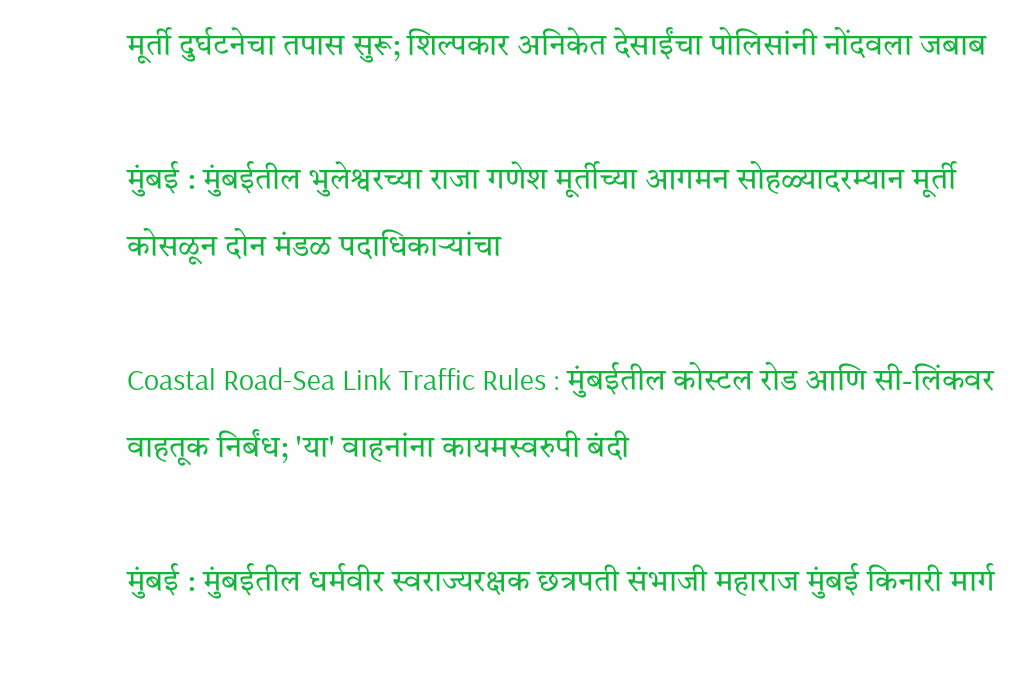मूर्ती दुर्घटनेचा तपास सुरू; शिल्पकार अनिकेत देसाईंचा पोलिसांनी नोंदवला जबाब

मुंबई : मुंबईतील भुलेश्वरच्या राजा गणेश मूर्तीच्या आगमन सोहळ्यादरम्यान मूर्ती कोसळून दोन मंडळ पदाधिकाऱ्यांचा

Coastal Road-Sea Link Traffic Rules : मुंबईतील कोस्टल रोड आणि सी-लिंकवर वाहतूक निर्बंध; 'या' वाहनांना कायमस्वरुपी बंदी

मुंबई : मुंबईतील धर्मवीर स्वराज्यरक्षक छत्रपती संभाजी महाराज मुंबई किनारी मार्ग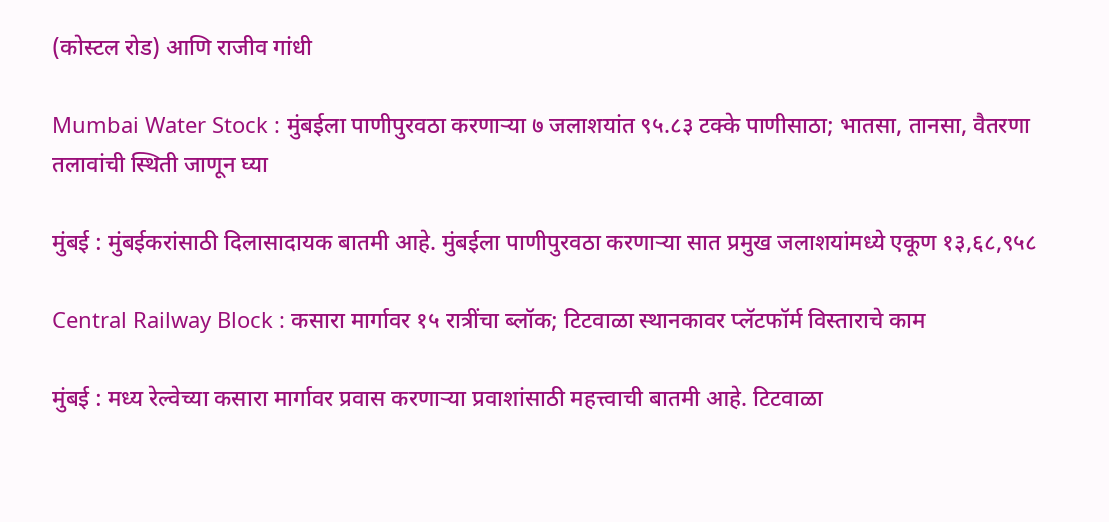(कोस्टल रोड) आणि राजीव गांधी

Mumbai Water Stock : मुंबईला पाणीपुरवठा करणाऱ्या ७ जलाशयांत ९५.८३ टक्के पाणीसाठा; भातसा, तानसा, वैतरणा तलावांची स्थिती जाणून घ्या

मुंबई : मुंबईकरांसाठी दिलासादायक बातमी आहे. मुंबईला पाणीपुरवठा करणाऱ्या सात प्रमुख जलाशयांमध्ये एकूण १३,६८,९५८

Central Railway Block : कसारा मार्गावर १५ रात्रींचा ब्लॉक; टिटवाळा स्थानकावर प्लॅटफॉर्म विस्ताराचे काम

मुंबई : मध्य रेल्वेच्या कसारा मार्गावर प्रवास करणाऱ्या प्रवाशांसाठी महत्त्वाची बातमी आहे. टिटवाळा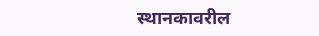स्थानकावरील